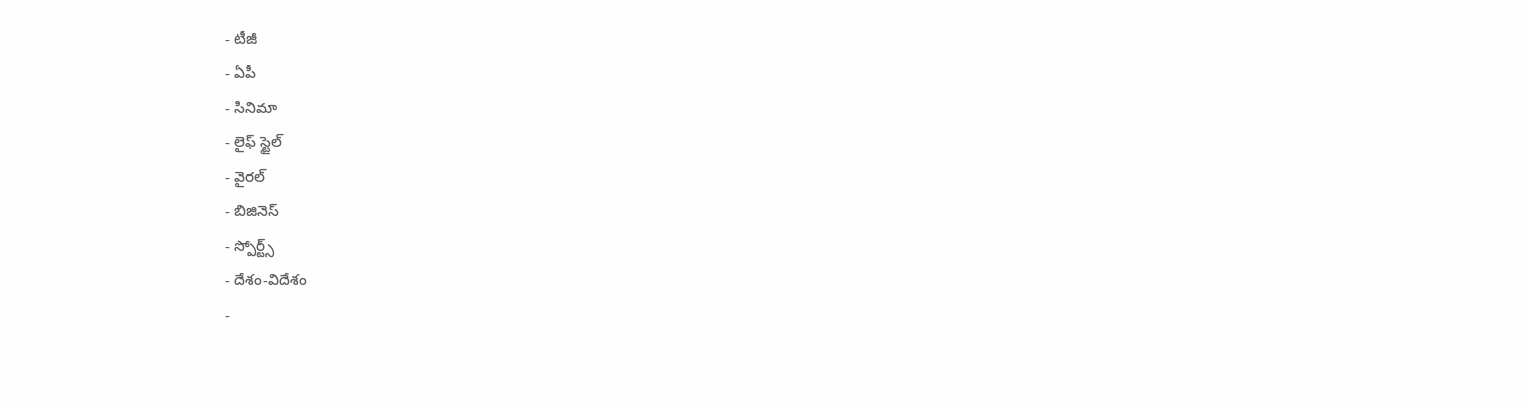- టీజీ
- ఏపీ
- సినిమా
- లైఫ్ స్టైల్
- వైరల్
- బిజినెస్
- స్పోర్ట్స్
- దేశం-విదేశం
-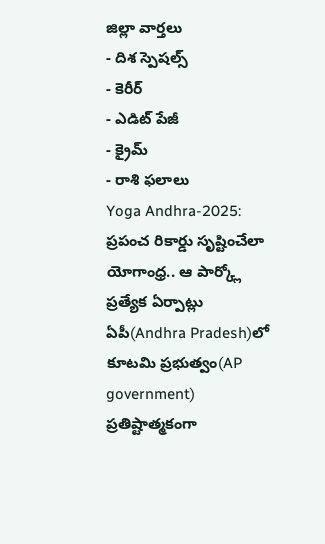జిల్లా వార్తలు
- దిశ స్పెషల్స్
- కెరీర్
- ఎడిట్ పేజీ
- క్రైమ్
- రాశి ఫలాలు
Yoga Andhra-2025: ప్రపంచ రికార్డు సృష్టించేలా యోగాంధ్ర.. ఆ పార్క్లో ప్రత్యేక ఏర్పాట్లు
ఏపీ(Andhra Pradesh)లో కూటమి ప్రభుత్వం(AP government) ప్రతిష్టాత్మకంగా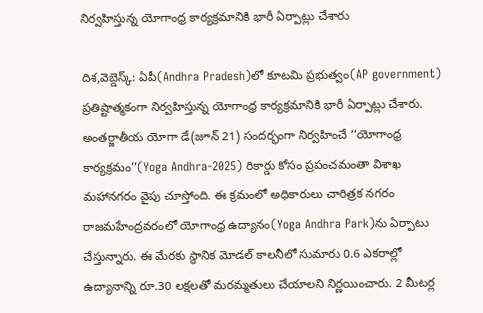నిర్వహిస్తున్న యోగాంధ్ర కార్యక్రమానికి భారీ ఏర్పాట్లు చేశారు

దిశ,వెబ్డెస్క్: ఏపీ(Andhra Pradesh)లో కూటమి ప్రభుత్వం(AP government) ప్రతిష్టాత్మకంగా నిర్వహిస్తున్న యోగాంధ్ర కార్యక్రమానికి భారీ ఏర్పాట్లు చేశారు. అంతర్జాతీయ యోగా డే(జూన్ 21) సందర్భంగా నిర్వహించే ‘‘యోగాంధ్ర కార్యక్రమం’’(Yoga Andhra-2025) రికార్డు కోసం ప్రపంచమంతా విశాఖ మహానగరం వైపు చూస్తోంది. ఈ క్రమంలో అధికారులు చారిత్రక నగరం రాజమహేంద్రవరంలో యోగాంధ్ర ఉద్యానం(Yoga Andhra Park)ను ఏర్పాటు చేస్తున్నారు. ఈ మేరకు స్థానిక మోడల్ కాలనీలో సుమారు 0.6 ఎకరాల్లో ఉద్యానాన్ని రూ.30 లక్షలతో మరమ్మతులు చేయాలని నిర్ణయించారు. 2 మీటర్ల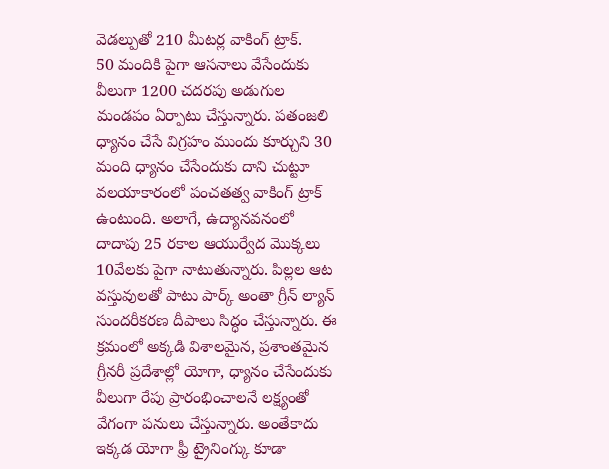వెడల్పుతో 210 మీటర్ల వాకింగ్ ట్రాక్.
50 మందికి పైగా ఆసనాలు వేసేందుకు వీలుగా 1200 చదరపు అడుగుల మండపం ఏర్పాటు చేస్తున్నారు. పతంజలి ధ్యానం చేసే విగ్రహం ముందు కూర్చుని 30 మంది ధ్యానం చేసేందుకు దాని చుట్టూ వలయాకారంలో పంచతత్వ వాకింగ్ ట్రాక్ ఉంటుంది. అలాగే, ఉద్యానవనంలో దాదాపు 25 రకాల ఆయుర్వేద మొక్కలు 10వేలకు పైగా నాటుతున్నారు. పిల్లల ఆట వస్తువులతో పాటు పార్క్ అంతా గ్రీన్ ల్యాన్ సుందరీకరణ దీపాలు సిద్ధం చేస్తున్నారు. ఈ క్రమంలో అక్కడి విశాలమైన, ప్రశాంతమైన గ్రీనరీ ప్రదేశాల్లో యోగా, ధ్యానం చేసేందుకు వీలుగా రేపు ప్రారంభించాలనే లక్ష్యంతో వేగంగా పనులు చేస్తున్నారు. అంతేకాదు ఇక్కడ యోగా ఫ్రీ ట్రైనింగ్కు కూడా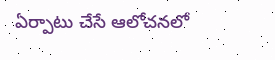ఏర్పాటు చేసే ఆలోచనలో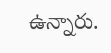ఉన్నారు.